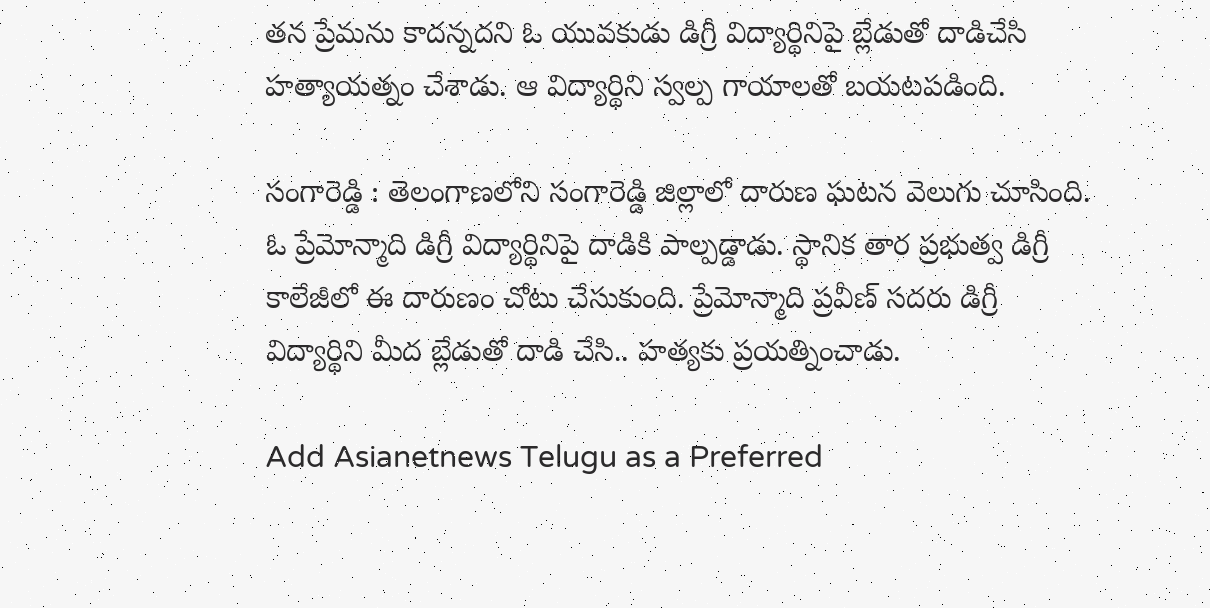తన ప్రేమను కాదన్నదని ఓ యువకుడు డిగ్రీ విద్యార్థినిపై బ్లేడుతో దాడిచేసి హత్యాయత్నం చేశాడు. ఆ విద్యార్థిని స్వల్ప గాయాలతో బయటపడింది.

సంగారెడ్డి : తెలంగాణలోని సంగారెడ్డి జిల్లాలో దారుణ ఘటన వెలుగు చూసింది. ఓ ప్రేమోన్మాది డిగ్రీ విద్యార్థినిపై దాడికి పాల్పడ్డాడు. స్థానిక తార ప్రభుత్వ డిగ్రీ కాలేజీలో ఈ దారుణం చోటు చేసుకుంది. ప్రేమోన్మాది ప్రవీణ్ సదరు డిగ్రీ విద్యార్థిని మీద బ్లేడుతో దాడి చేసి.. హత్యకు ప్రయత్నించాడు.

Add Asianetnews Telugu as a Preferred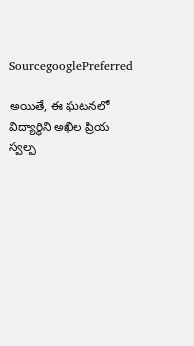SourcegooglePreferred

అయితే, ఈ ఘటనలో విద్యార్థిని అఖిల ప్రియ స్వల్ప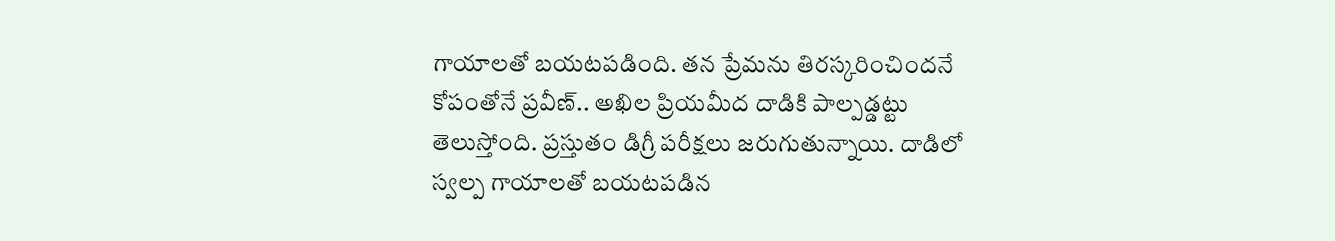గాయాలతో బయటపడింది. తన ప్రేమను తిరస్కరించిందనే కోపంతోనే ప్రవీణ్.. అఖిల ప్రియమీద దాడికి పాల్పడ్డట్టు తెలుస్తోంది. ప్రస్తుతం డిగ్రీ పరీక్షలు జరుగుతున్నాయి. దాడిలో స్వల్ప గాయాలతో బయటపడిన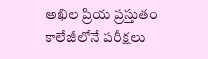అఖిల ప్రియ ప్రస్తుతం కాలేజీలోనే పరీక్షలు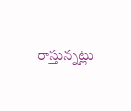రాస్తున్నట్లు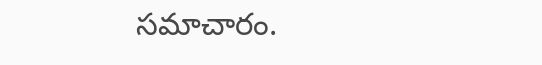సమాచారం.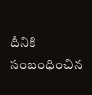దీనికి సంబంధించిన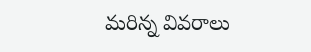మరిన్న వివరాలు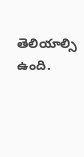తెలియాల్సి ఉంది.